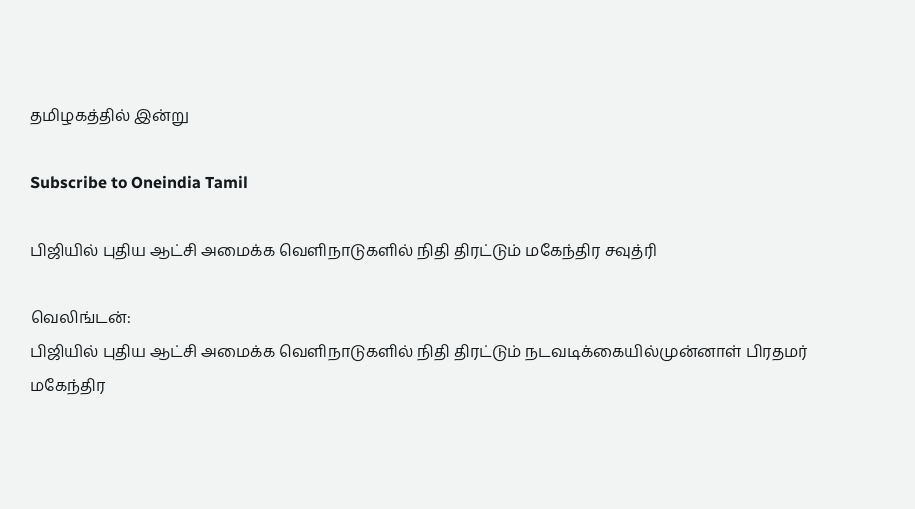தமிழகத்தில் இன்று

Subscribe to Oneindia Tamil

பிஜியில் புதிய ஆட்சி அமைக்க வெளிநாடுகளில் நிதி திரட்டும் மகேந்திர சவுத்ரி

வெலிங்டன்:
பிஜியில் புதிய ஆட்சி அமைக்க வெளிநாடுகளில் நிதி திரட்டும் நடவடிக்கையில்முன்னாள் பிரதமர் மகேந்திர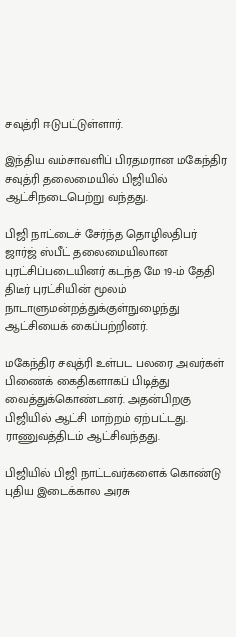சவுத்ரி ஈடுபட்டுள்ளார்.

இந்திய வம்சாவளிப் பிரதமரான மகேந்திர சவுத்ரி தலைமையில் பிஜியில் ஆட்சிநடைபெற்று வந்தது.

பிஜி நாட்டைச் சேர்ந்த தொழிலதிபர் ஜார்ஜ் ஸ்பீட் தலைமையிலான புரட்சிப்படையினர் கடந்த மே 19-ம் தேதி திடீர் புரட்சியின் மூலம் நாடாளுமன்றத்துக்குள்நுழைந்து ஆட்சியைக் கைப்பற்றினர்.

மகேந்திர சவுத்ரி உள்பட பலரை அவர்கள் பிணைக் கைதிகளாகப் பிடித்து வைத்துக்கொண்டனர். அதன்பிறகு பிஜியில் ஆட்சி மாற்றம் ஏற்பட்டது. ராணுவத்திடம் ஆட்சிவந்தது.

பிஜியில் பிஜி நாட்டவர்களைக் கொண்டு புதிய இடைக்கால அரசு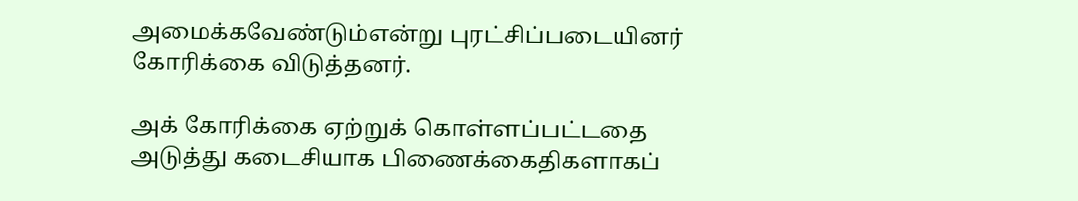அமைக்கவேண்டும்என்று புரட்சிப்படையினர் கோரிக்கை விடுத்தனர்.

அக் கோரிக்கை ஏற்றுக் கொள்ளப்பட்டதை அடுத்து கடைசியாக பிணைக்கைதிகளாகப்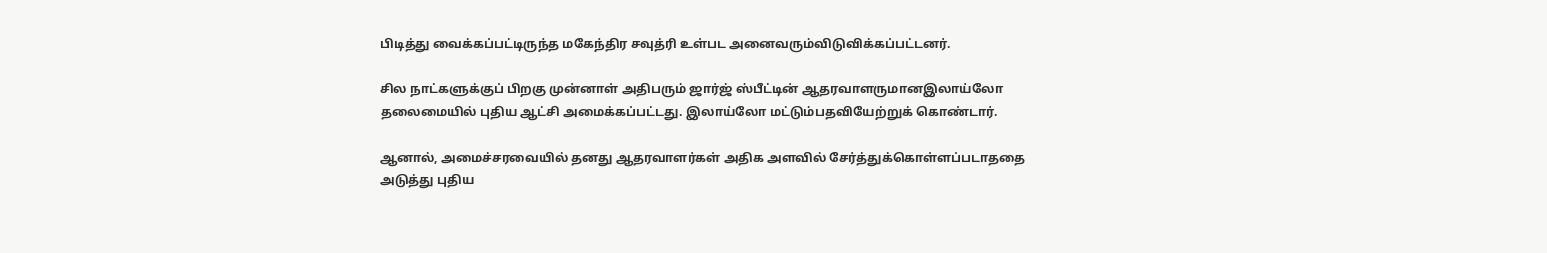பிடித்து வைக்கப்பட்டிருந்த மகேந்திர சவுத்ரி உள்பட அனைவரும்விடுவிக்கப்பட்டனர்.

சில நாட்களுக்குப் பிறகு முன்னாள் அதிபரும் ஜார்ஜ் ஸ்பீட்டின் ஆதரவாளருமானஇலாய்லோ தலைமையில் புதிய ஆட்சி அமைக்கப்பட்டது. இலாய்லோ மட்டும்பதவியேற்றுக் கொண்டார்.

ஆனால், அமைச்சரவையில் தனது ஆதரவாளர்கள் அதிக அளவில் சேர்த்துக்கொள்ளப்படாததை அடுத்து புதிய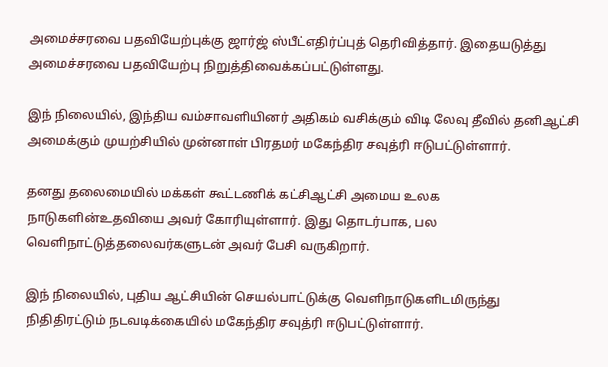அமைச்சரவை பதவியேற்புக்கு ஜார்ஜ் ஸ்பீட்எதிர்ப்புத் தெரிவித்தார். இதையடுத்து அமைச்சரவை பதவியேற்பு நிறுத்திவைக்கப்பட்டுள்ளது.

இந் நிலையில், இந்திய வம்சாவளியினர் அதிகம் வசிக்கும் விடி லேவு தீவில் தனிஆட்சி அமைக்கும் முயற்சியில் முன்னாள் பிரதமர் மகேந்திர சவுத்ரி ஈடுபட்டுள்ளார்.

தனது தலைமையில் மக்கள் கூட்டணிக் கட்சிஆட்சி அமைய உலக நாடுகளின்உதவியை அவர் கோரியுள்ளார். இது தொடர்பாக, பல வெளிநாட்டுத்தலைவர்களுடன் அவர் பேசி வருகிறார்.

இந் நிலையில், புதிய ஆட்சியின் செயல்பாட்டுக்கு வெளிநாடுகளிடமிருந்து நிதிதிரட்டும் நடவடிக்கையில் மகேந்திர சவுத்ரி ஈடுபட்டுள்ளார்.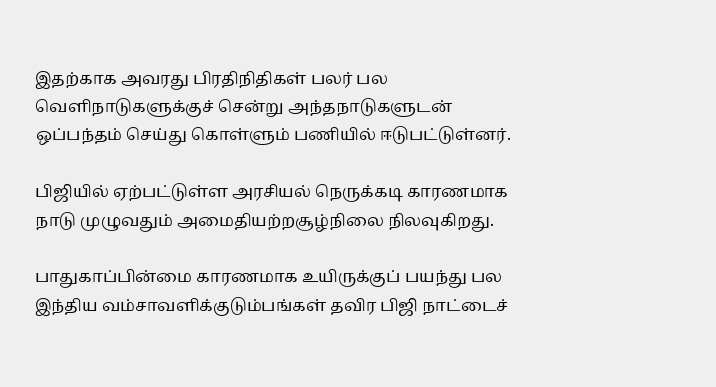இதற்காக அவரது பிரதிநிதிகள் பலர் பல வெளிநாடுகளுக்குச் சென்று அந்தநாடுகளுடன் ஒப்பந்தம் செய்து கொள்ளும் பணியில் ஈடுபட்டுள்னர்.

பிஜியில் ஏற்பட்டுள்ள அரசியல் நெருக்கடி காரணமாக நாடு முழுவதும் அமைதியற்றசூழ்நிலை நிலவுகிறது.

பாதுகாப்பின்மை காரணமாக உயிருக்குப் பயந்து பல இந்திய வம்சாவளிக்குடும்பங்கள் தவிர பிஜி நாட்டைச்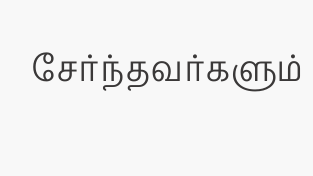சேர்ந்தவர்களும்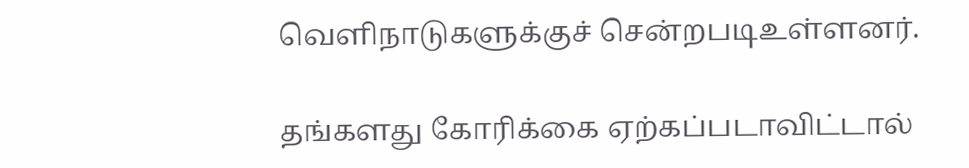வெளிநாடுகளுக்குச் சென்றபடிஉள்ளனர்.

தங்களது கோரிக்கை ஏற்கப்படாவிட்டால்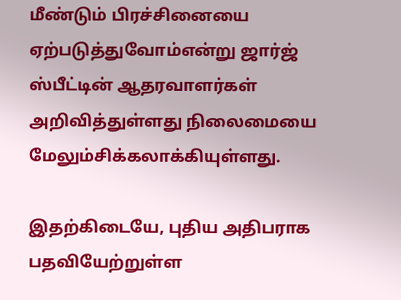மீண்டும் பிரச்சினையை ஏற்படுத்துவோம்என்று ஜார்ஜ் ஸ்பீட்டின் ஆதரவாளர்கள் அறிவித்துள்ளது நிலைமையை மேலும்சிக்கலாக்கியுள்ளது.

இதற்கிடையே, புதிய அதிபராக பதவியேற்றுள்ள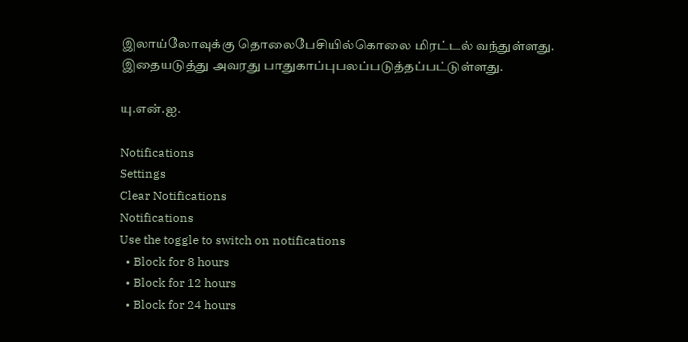இலாய்லோவுக்கு தொலைபேசியில்கொலை மிரட்டல் வந்துள்ளது. இதையடுத்து அவரது பாதுகாப்புபலப்படுத்தப்பட்டுள்ளது.

யு.என்.ஐ.

Notifications
Settings
Clear Notifications
Notifications
Use the toggle to switch on notifications
  • Block for 8 hours
  • Block for 12 hours
  • Block for 24 hours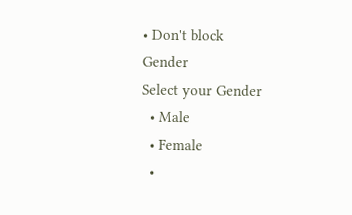• Don't block
Gender
Select your Gender
  • Male
  • Female
  •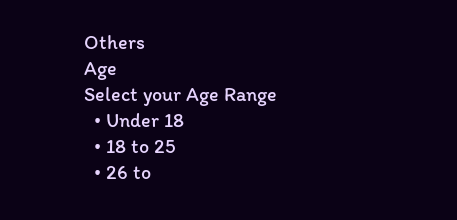Others
Age
Select your Age Range
  • Under 18
  • 18 to 25
  • 26 to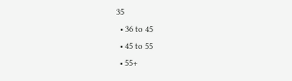35
  • 36 to 45
  • 45 to 55
  • 55+